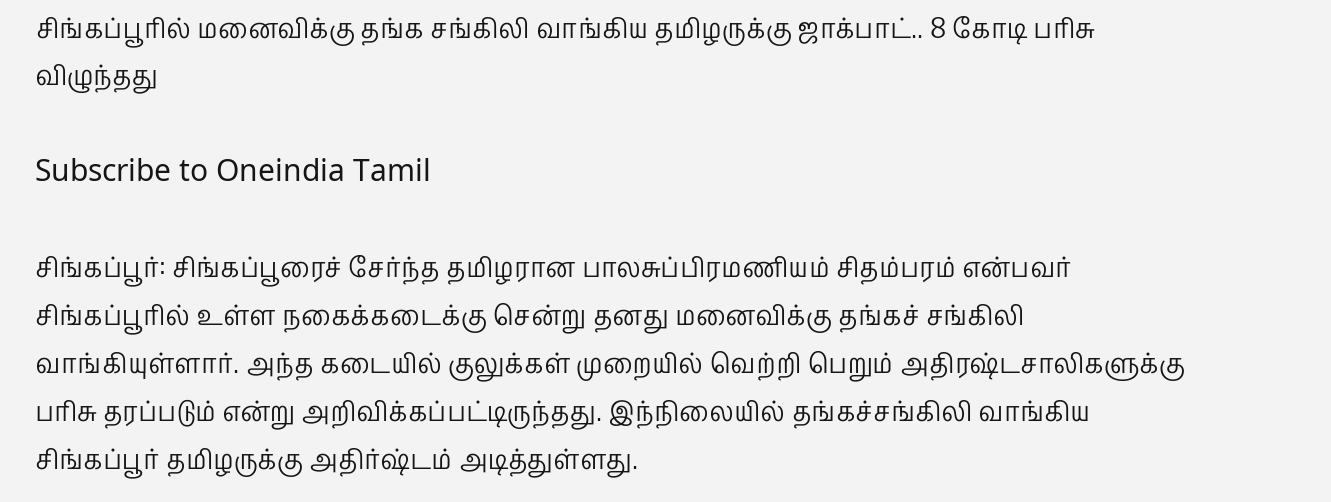சிங்கப்பூரில் மனைவிக்கு தங்க சங்கிலி வாங்கிய தமிழருக்கு ஜாக்பாட்.. 8 கோடி பரிசு விழுந்தது

Subscribe to Oneindia Tamil

சிங்கப்பூர்: சிங்கப்பூரைச் சேர்ந்த தமிழரான பாலசுப்பிரமணியம் சிதம்பரம் என்பவர் சிங்கப்பூரில் உள்ள நகைக்கடைக்கு சென்று தனது மனைவிக்கு தங்கச் சங்கிலி வாங்கியுள்ளார். அந்த கடையில் குலுக்கள் முறையில் வெற்றி பெறும் அதிரஷ்டசாலிகளுக்கு பரிசு தரப்படும் என்று அறிவிக்கப்பட்டிருந்தது. இந்நிலையில் தங்கச்சங்கிலி வாங்கிய சிங்கப்பூர் தமிழருக்கு அதிர்ஷ்டம் அடித்துள்ளது.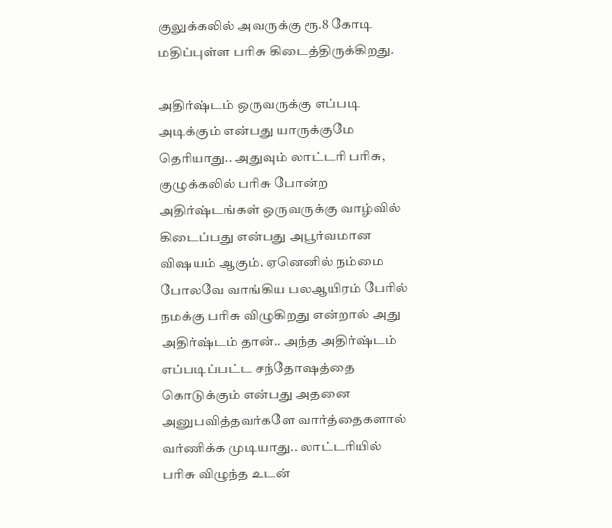குலுக்கலில் அவருக்கு ரூ.8 கோடி மதிப்புள்ள பரிசு கிடைத்திருக்கிறது.

அதிர்ஷ்டம் ஒருவருக்கு எப்படி அடிக்கும் என்பது யாருக்குமே தெரியாது.. அதுவும் லாட்டரி பரிசு, குழுக்கலில் பரிசு போன்ற அதிர்ஷ்டங்கள் ஒருவருக்கு வாழ்வில் கிடைப்பது என்பது அபூர்வமான விஷயம் ஆகும். ஏனெனில் நம்மை போலவே வாங்கிய பலஆயிரம் பேரில் நமக்கு பரிசு விழுகிறது என்றால் அது அதிர்ஷ்டம் தான்.. அந்த அதிர்ஷ்டம் எப்படிப்பட்ட சந்தோஷத்தை கொடுக்கும் என்பது அதனை அனுபவித்தவர்களே வார்த்தைகளால் வர்ணிக்க முடியாது.. லாட்டரியில் பரிசு விழுந்த உடன்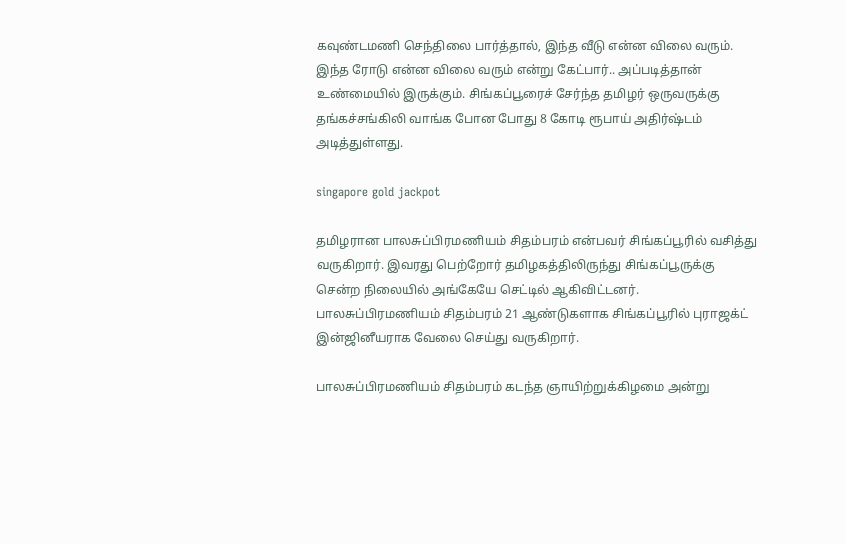கவுண்டமணி செந்திலை பார்த்தால், இந்த வீடு என்ன விலை வரும். இந்த ரோடு என்ன விலை வரும் என்று கேட்பார்.. அப்படித்தான் உண்மையில் இருக்கும். சிங்கப்பூரைச் சேர்ந்த தமிழர் ஒருவருக்கு தங்கச்சங்கிலி வாங்க போன போது 8 கோடி ரூபாய் அதிர்ஷ்டம் அடித்துள்ளது.

singapore gold jackpot

தமிழரான பாலசுப்பிரமணியம் சிதம்பரம் என்பவர் சிங்கப்பூரில் வசித்து வருகிறார். இவரது பெற்றோர் தமிழகத்திலிருந்து சிங்கப்பூருக்கு சென்ற நிலையில் அங்கேயே செட்டில் ஆகிவிட்டனர். பாலசுப்பிரமணியம் சிதம்பரம் 21 ஆண்டுகளாக சிங்கப்பூரில் புராஜக்ட் இன்ஜினீயராக வேலை செய்து வருகிறார்.

பாலசுப்பிரமணியம் சிதம்பரம் கடந்த ஞாயிற்றுக்கிழமை அன்று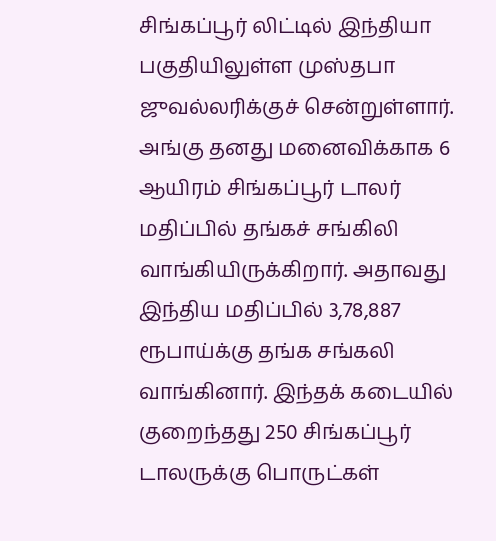சிங்கப்பூர் லிட்டில் இந்தியா பகுதியிலுள்ள முஸ்தபா ஜுவல்லரிக்குச் சென்றுள்ளார். அங்கு தனது மனைவிக்காக 6 ஆயிரம் சிங்கப்பூர் டாலர் மதிப்பில் தங்கச் சங்கிலி வாங்கியிருக்கிறார். அதாவது இந்திய மதிப்பில் 3,78,887 ரூபாய்க்கு தங்க சங்கலி வாங்கினார். இந்தக் கடையில் குறைந்தது 250 சிங்கப்பூர் டாலருக்கு பொருட்கள்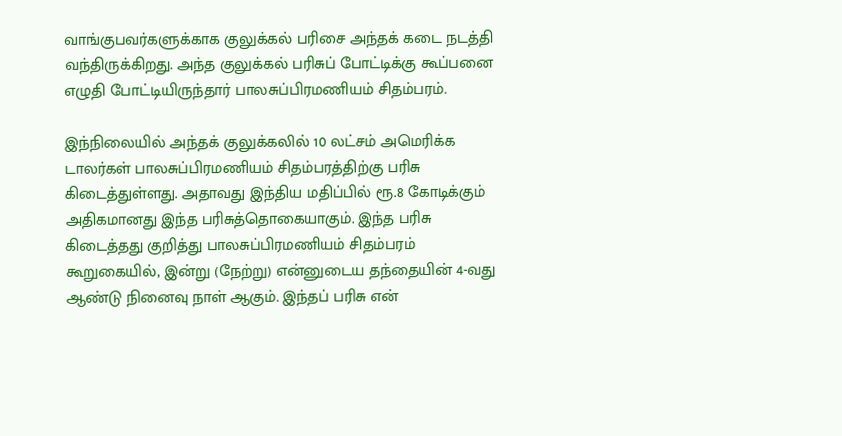வாங்குபவர்களுக்காக குலுக்கல் பரிசை அந்தக் கடை நடத்தி வந்திருக்கிறது. அந்த குலுக்கல் பரிசுப் போட்டிக்கு கூப்பனை எழுதி போட்டியிருந்தார் பாலசுப்பிரமணியம் சிதம்பரம்.

இந்நிலையில் அந்தக் குலுக்கலில் 10 லட்சம் அமெரிக்க டாலர்கள் பாலசுப்பிரமணியம் சிதம்பரத்திற்கு பரிசு கிடைத்துள்ளது. அதாவது இந்திய மதிப்பில் ரூ.8 கோடிக்கும் அதிகமானது இந்த பரிசுத்தொகையாகும். இந்த பரிசு கிடைத்தது குறித்து பாலசுப்பிரமணியம் சிதம்பரம் கூறுகையில், இன்று (நேற்று) என்னுடைய தந்தையின் 4-வது ஆண்டு நினைவு நாள் ஆகும். இந்தப் பரிசு என்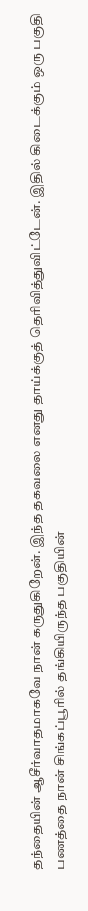தந்தையின் ஆசீர்வாதமாகவே நான் கருதுகிறேன். இந்த தகவலை எனது தாய்க்குத் தெரிவித்துவிட்டேன். இதில் கிடைக்கும் ஒரு பகுதி பணத்தை நான் சிங்கப்பூரில் தங்கியிருந்த பகுதியின்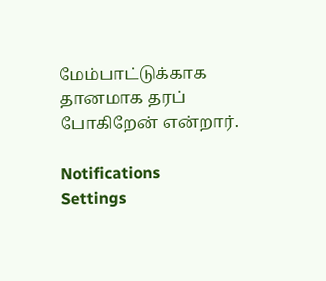மேம்பாட்டுக்காக தானமாக தரப் போகிறேன் என்றார்.

Notifications
Settings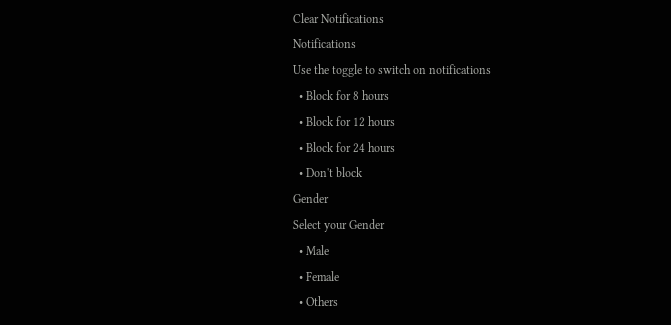Clear Notifications
Notifications
Use the toggle to switch on notifications
  • Block for 8 hours
  • Block for 12 hours
  • Block for 24 hours
  • Don't block
Gender
Select your Gender
  • Male
  • Female
  • Others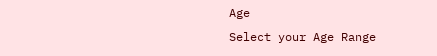Age
Select your Age Range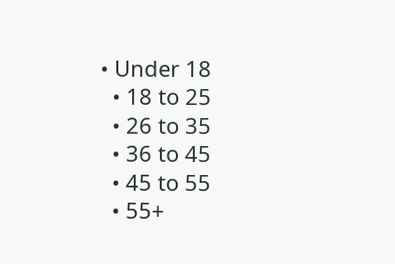• Under 18
  • 18 to 25
  • 26 to 35
  • 36 to 45
  • 45 to 55
  • 55+